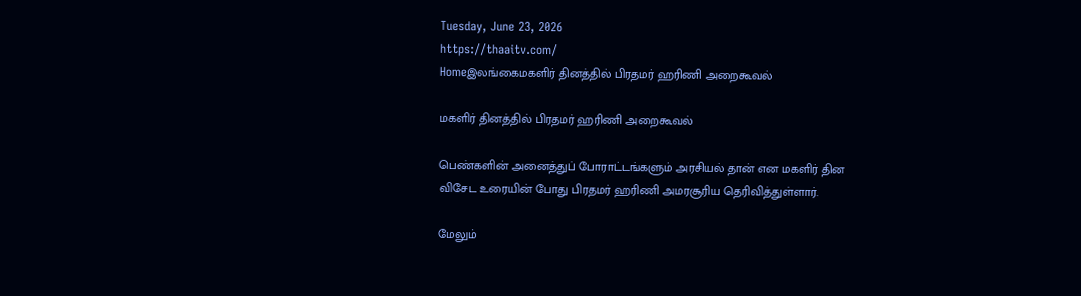Tuesday, June 23, 2026
https://thaaitv.com/
Homeஇலங்கைமகளிர் தினத்தில் பிரதமர் ஹரிணி அறைகூவல்

மகளிர் தினத்தில் பிரதமர் ஹரிணி அறைகூவல்

பெண்களின் அனைத்துப் போராட்டங்களும் அரசியல் தான் என மகளிர் தின
விசேட உரையின் போது பிரதமர் ஹரிணி அமரசூரிய தெரிவித்துள்ளார்.

மேலும்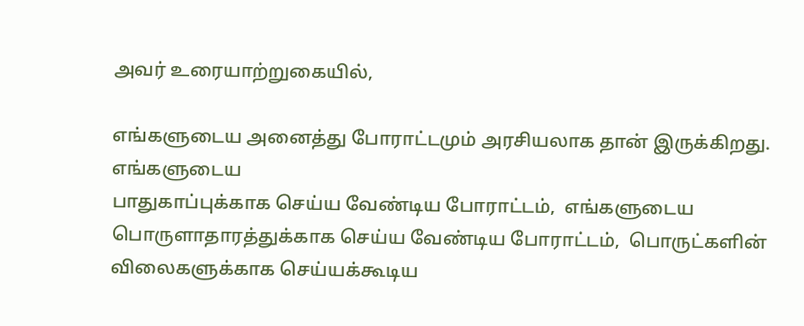அவர் உரையாற்றுகையில்,

எங்களுடைய அனைத்து போராட்டமும் அரசியலாக தான் இருக்கிறது. எங்களுடைய
பாதுகாப்புக்காக செய்ய வேண்டிய போராட்டம்,  எங்களுடைய பொருளாதாரத்துக்காக செய்ய வேண்டிய போராட்டம்,  பொருட்களின் விலைகளுக்காக செய்யக்கூடிய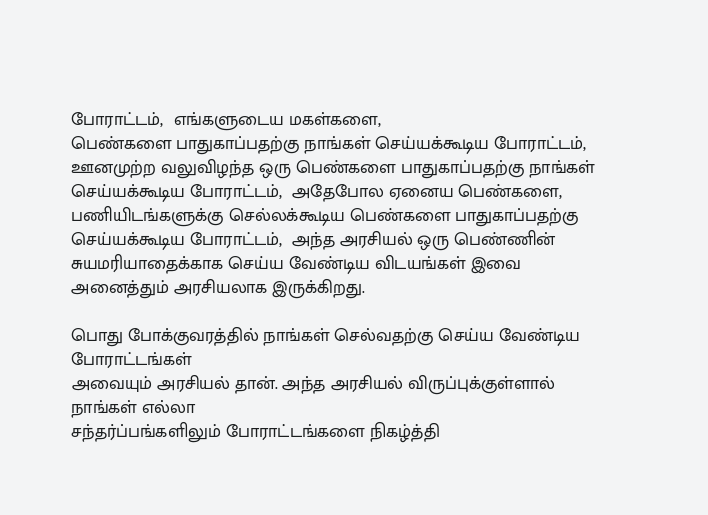போராட்டம்,  எங்களுடைய மகள்களை,
பெண்களை பாதுகாப்பதற்கு நாங்கள் செய்யக்கூடிய போராட்டம்,
ஊனமுற்ற வலுவிழந்த ஒரு பெண்களை பாதுகாப்பதற்கு நாங்கள் செய்யக்கூடிய போராட்டம்,  அதேபோல ஏனைய பெண்களை,  பணியிடங்களுக்கு செல்லக்கூடிய பெண்களை பாதுகாப்பதற்கு செய்யக்கூடிய போராட்டம்,  அந்த அரசியல் ஒரு பெண்ணின் சுயமரியாதைக்காக செய்ய வேண்டிய விடயங்கள் இவை அனைத்தும் அரசியலாக இருக்கிறது.

பொது போக்குவரத்தில் நாங்கள் செல்வதற்கு செய்ய வேண்டிய போராட்டங்கள்
அவையும் அரசியல் தான். அந்த அரசியல் விருப்புக்குள்ளால் நாங்கள் எல்லா
சந்தர்ப்பங்களிலும் போராட்டங்களை நிகழ்த்தி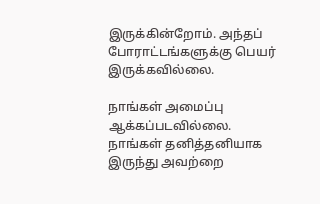இருக்கின்றோம். அந்தப்
போராட்டங்களுக்கு பெயர் இருக்கவில்லை.

நாங்கள் அமைப்பு ஆக்கப்படவில்லை. நாங்கள் தனித்தனியாக இருந்து அவற்றை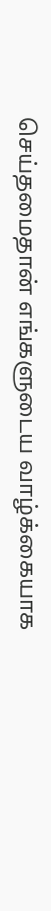செய்தமைதான் எங்களுடைய வாழ்க்கையாக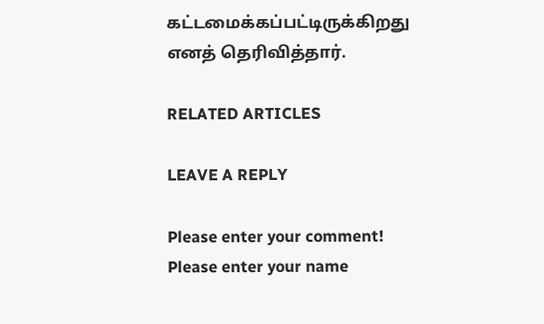கட்டமைக்கப்பட்டிருக்கிறது
எனத் தெரிவித்தார்.

RELATED ARTICLES

LEAVE A REPLY

Please enter your comment!
Please enter your name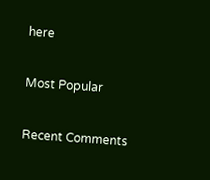here

Most Popular

Recent Comments